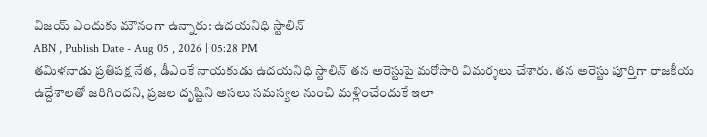విజయ్ ఎందుకు మౌనంగా ఉన్నారు: ఉదయనిధి స్టాలిన్
ABN , Publish Date - Aug 05 , 2026 | 05:28 PM
తమిళనాడు ప్రతిపక్ష నేత, డీఎంకే నాయకుడు ఉదయనిధి స్టాలిన్ తన అరెస్టుపై మరోసారి విమర్శలు చేశారు. తన అరెస్టు పూర్తిగా రాజకీయ ఉద్దేశాలతో జరిగిందని, ప్రజల దృష్టిని అసలు సమస్యల నుంచి మళ్లించేందుకే ఇలా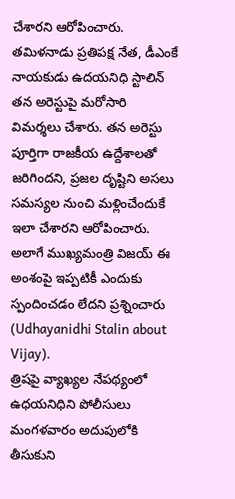చేశారని ఆరోపించారు.
తమిళనాడు ప్రతిపక్ష నేత, డీఎంకే నాయకుడు ఉదయనిధి స్టాలిన్ తన అరెస్టుపై మరోసారి విమర్శలు చేశారు. తన అరెస్టు పూర్తిగా రాజకీయ ఉద్దేశాలతో జరిగిందని, ప్రజల దృష్టిని అసలు సమస్యల నుంచి మళ్లించేందుకే ఇలా చేశారని ఆరోపించారు. అలాగే ముఖ్యమంత్రి విజయ్ ఈ అంశంపై ఇప్పటికీ ఎందుకు స్పందించడం లేదని ప్రశ్నించారు (Udhayanidhi Stalin about Vijay).
త్రిషపై వ్యాఖ్యల నేపథ్యంలో ఉధయనిధిని పోలీసులు మంగళవారం అదుపులోకి తీసుకుని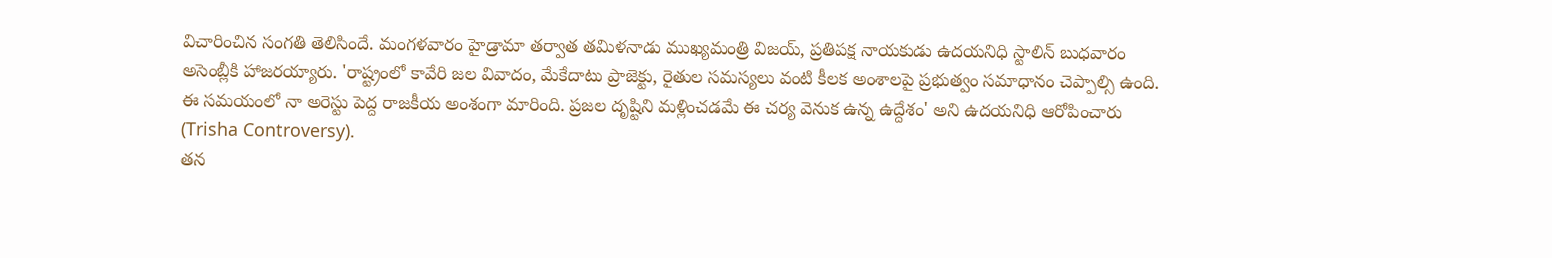విచారించిన సంగతి తెలిసిందే. మంగళవారం హైడ్రామా తర్వాత తమిళనాడు ముఖ్యమంత్రి విజయ్, ప్రతిపక్ష నాయకుడు ఉదయనిధి స్టాలిన్ బుధవారం అసెంబ్లీకి హాజరయ్యారు. 'రాష్ట్రంలో కావేరి జల వివాదం, మేకేదాటు ప్రాజెక్టు, రైతుల సమస్యలు వంటి కీలక అంశాలపై ప్రభుత్వం సమాధానం చెప్పాల్సి ఉంది. ఈ సమయంలో నా అరెస్టు పెద్ద రాజకీయ అంశంగా మారింది. ప్రజల దృష్టిని మళ్లించడమే ఈ చర్య వెనుక ఉన్న ఉద్దేశం' అని ఉదయనిధి ఆరోపించారు (Trisha Controversy).
తన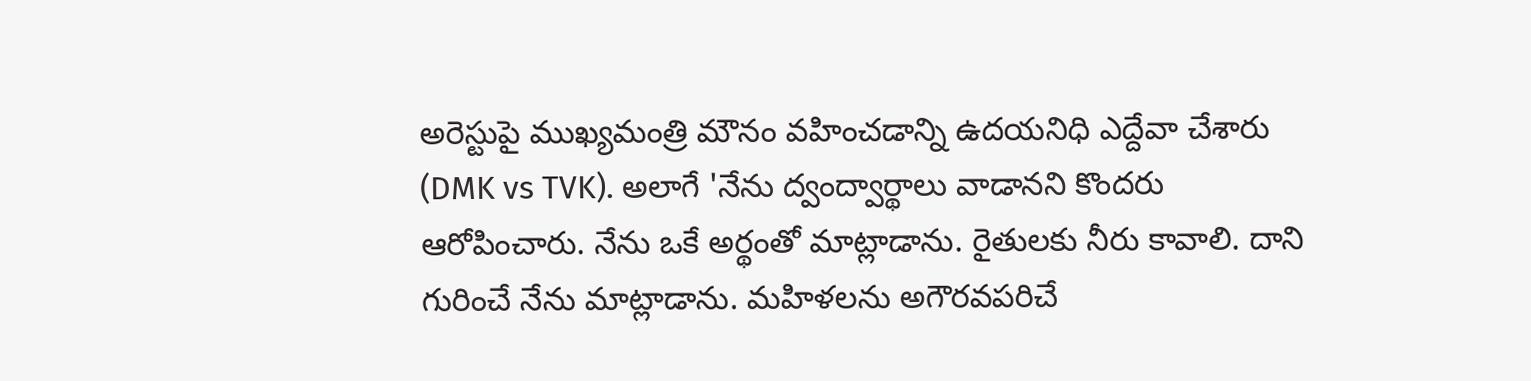అరెస్టుపై ముఖ్యమంత్రి మౌనం వహించడాన్ని ఉదయనిధి ఎద్దేవా చేశారు (DMK vs TVK). అలాగే 'నేను ద్వంద్వార్థాలు వాడానని కొందరు ఆరోపించారు. నేను ఒకే అర్థంతో మాట్లాడాను. రైతులకు నీరు కావాలి. దాని గురించే నేను మాట్లాడాను. మహిళలను అగౌరవపరిచే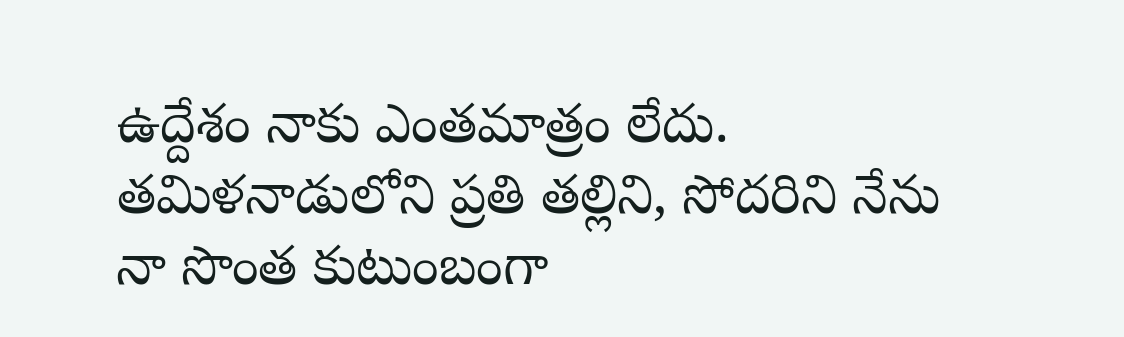ఉద్దేశం నాకు ఎంతమాత్రం లేదు. తమిళనాడులోని ప్రతి తల్లిని, సోదరిని నేను నా సొంత కుటుంబంగా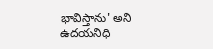భావిస్తాను' అని ఉదయనిధి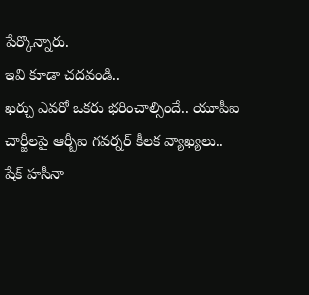పేర్కొన్నారు.
ఇవి కూడా చదవండి..
ఖర్చు ఎవరో ఒకరు భరించాల్సిందే.. యూపీఐ చార్జీలపై ఆర్బీఐ గవర్నర్ కీలక వ్యాఖ్యలు..
షేక్ హసీనా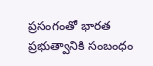ప్రసంగంతో భారత ప్రభుత్వానికి సంబంధం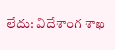లేదు: విదేశాంగ శాఖ